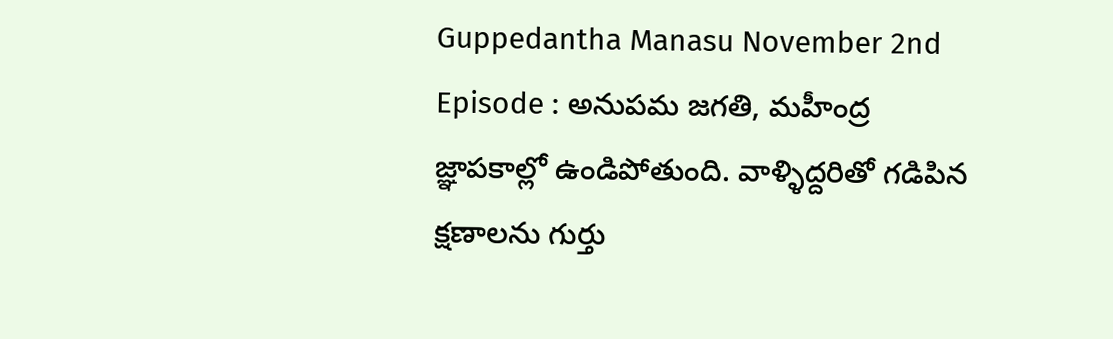Guppedantha Manasu November 2nd Episode : అనుపమ జగతి, మహీంద్ర జ్ఞాపకాల్లో ఉండిపోతుంది. వాళ్ళిద్దరితో గడిపిన క్షణాలను గుర్తు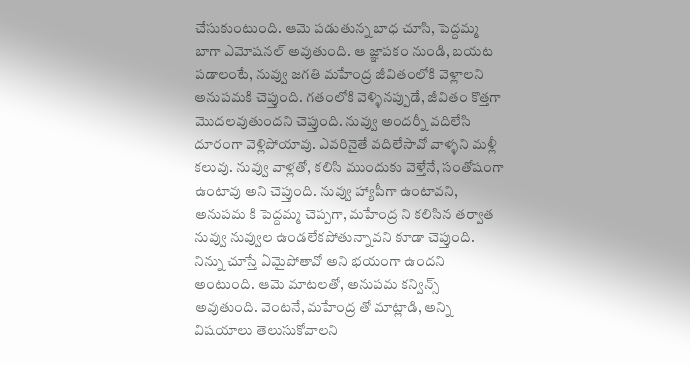చేసుకుంటుంది. ఆమె పడుతున్న బాధ చూసి, పెద్దమ్మ బాగా ఎమోషనల్ అవుతుంది. ఆ జ్ఞాపకం నుండి, బయట పడాలంటే, నువ్వు జగతి మహేంద్ర జీవితంలోకి వెళ్లాలని అనుపమకి చెప్తుంది. గతంలోకి వెళ్ళినప్పుడే, జీవితం కొత్తగా మొదలవుతుందని చెప్తుంది. నువ్వు అందర్నీ వదిలేసి దూరంగా వెళ్లిపోయావు. ఎవరినైతే వదిలేసావో వాళ్ళని మళ్లీ కలువు. నువ్వు వాళ్లతో, కలిసి ముందుకు వెళ్తేనే, సంతోషంగా ఉంటావు అని చెప్తుంది. నువ్వు హ్యాపీగా ఉంటావని, అనుపమ కి పెద్దమ్మ చెప్పగా, మహేంద్ర ని కలిసిన తర్వాత నువ్వు నువ్వుల ఉండలేకపోతున్నావని కూడా చెప్తుంది.
నిన్ను చూస్తే ఏమైపోతావో అని భయంగా ఉందని అంటుంది. ఆమె మాటలతో, అనుపమ కన్విన్స్ అవుతుంది. వెంటనే, మహేంద్ర తో మాట్లాడి, అన్ని విషయాలు తెలుసుకోవాలని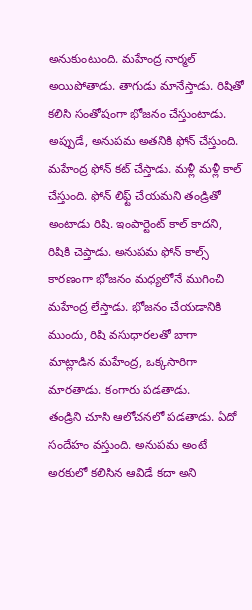అనుకుంటుంది. మహేంద్ర నార్మల్ అయిపోతాడు. తాగుడు మానేస్తాడు. రిషితో కలిసి సంతోషంగా భోజనం చేస్తుంటాడు. అప్పుడే, అనుపమ అతనికి ఫోన్ చేస్తుంది. మహేంద్ర ఫోన్ కట్ చేస్తాడు. మళ్లీ మళ్లీ కాల్ చేస్తుంది. ఫోన్ లిఫ్ట్ చేయమని తండ్రితో అంటాడు రిషి. ఇంపార్టెంట్ కాల్ కాదని, రిషికి చెప్తాడు. అనుపమ ఫోన్ కాల్స్ కారణంగా భోజనం మధ్యలోనే ముగించి మహేంద్ర లేస్తాడు. భోజనం చేయడానికి ముందు, రిషి వసుధారలతో బాగా మాట్లాడిన మహేంద్ర, ఒక్కసారిగా మారతాడు. కంగారు పడతాడు.
తండ్రిని చూసి ఆలోచనలో పడతాడు. ఏదో సందేహం వస్తుంది. అనుపమ అంటే అరకులో కలిసిన ఆవిడే కదా అని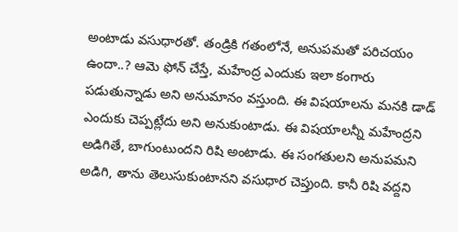అంటాడు వసుధారతో. తండ్రికి గతంలోనే, అనుపమతో పరిచయం ఉందా..? ఆమె ఫోన్ చేస్తే, మహేంద్ర ఎందుకు ఇలా కంగారు పడుతున్నాడు అని అనుమానం వస్తుంది. ఈ విషయాలను మనకి డాడ్ ఎందుకు చెప్పట్లేదు అని అనుకుంటాడు. ఈ విషయాలన్నీ మహేంద్రని అడిగితే, బాగుంటుందని రిషి అంటాడు. ఈ సంగతులని అనుపమని అడిగి, తాను తెలుసుకుంటానని వసుధార చెప్తుంది. కానీ రిషి వద్దని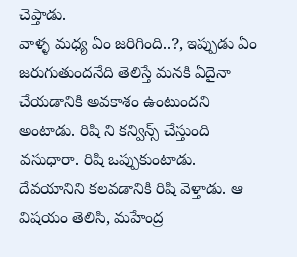చెప్తాడు.
వాళ్ళ మధ్య ఏం జరిగింది..?, ఇప్పుడు ఏం జరుగుతుందనేది తెలిస్తే మనకి ఏదైనా చేయడానికి అవకాశం ఉంటుందని అంటాడు. రిషి ని కన్విన్స్ చేస్తుంది వసుధారా. రిషి ఒప్పుకుంటాడు. దేవయానిని కలవడానికి రిషి వెళ్తాడు. ఆ విషయం తెలిసి, మహేంద్ర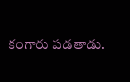కంగారు పడతాడు.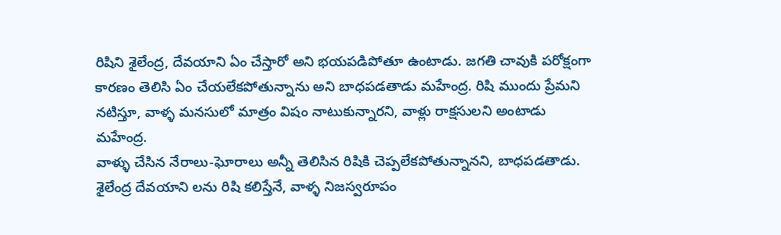రిషిని శైలేంద్ర, దేవయాని ఏం చేస్తారో అని భయపడిపోతూ ఉంటాడు. జగతి చావుకి పరోక్షంగా కారణం తెలిసి ఏం చేయలేకపోతున్నాను అని బాధపడతాడు మహేంద్ర. రిషి ముందు ప్రేమని నటిస్తూ, వాళ్ళ మనసులో మాత్రం విషం నాటుకున్నారని, వాళ్లు రాక్షసులని అంటాడు మహేంద్ర.
వాళ్ళు చేసిన నేరాలు-ఘోరాలు అన్నీ తెలిసిన రిషికి చెప్పలేకపోతున్నానని, బాధపడతాడు. శైలేంద్ర దేవయాని లను రిషి కలిస్తేనే, వాళ్ళ నిజస్వరూపం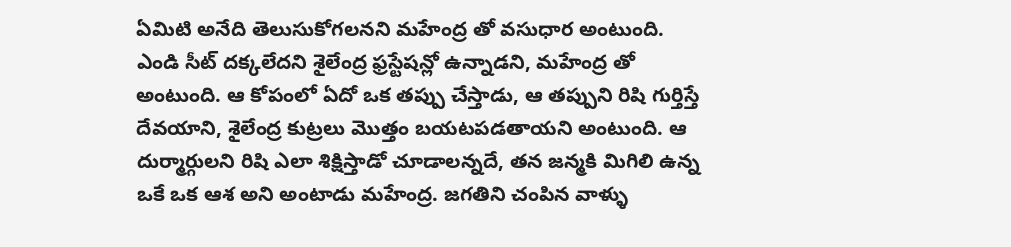ఏమిటి అనేది తెలుసుకోగలనని మహేంద్ర తో వసుధార అంటుంది. ఎండి సీట్ దక్కలేదని శైలేంద్ర ఫ్రస్టేషన్లో ఉన్నాడని, మహేంద్ర తో అంటుంది. ఆ కోపంలో ఏదో ఒక తప్పు చేస్తాడు, ఆ తప్పుని రిషి గుర్తిస్తే దేవయాని, శైలేంద్ర కుట్రలు మొత్తం బయటపడతాయని అంటుంది. ఆ దుర్మార్గులని రిషి ఎలా శిక్షిస్తాడో చూడాలన్నదే, తన జన్మకి మిగిలి ఉన్న ఒకే ఒక ఆశ అని అంటాడు మహేంద్ర. జగతిని చంపిన వాళ్ళు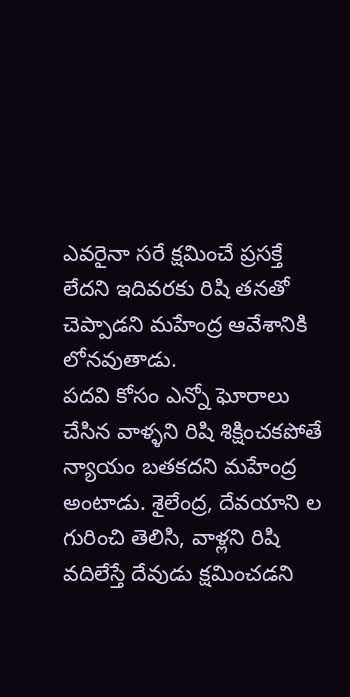ఎవరైనా సరే క్షమించే ప్రసక్తే లేదని ఇదివరకు రిషి తనతో చెప్పాడని మహేంద్ర ఆవేశానికి లోనవుతాడు.
పదవి కోసం ఎన్నో ఘోరాలు చేసిన వాళ్ళని రిషి శిక్షించకపోతే న్యాయం బతకదని మహేంద్ర అంటాడు. శైలేంద్ర, దేవయాని ల గురించి తెలిసి, వాళ్లని రిషి వదిలేస్తే దేవుడు క్షమించడని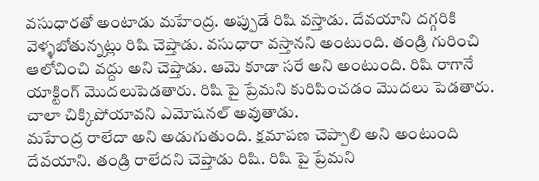వసుధారతో అంటాడు మహేంద్ర. అప్పుడే రిషి వస్తాడు. దేవయాని దగ్గరికి వెళ్ళబోతున్నట్లు రిషి చెప్తాడు. వసుధారా వస్తానని అంటుంది. తండ్రి గురించి ఆలోచించి వద్దు అని చెప్తాడు. ఆమె కూడా సరే అని అంటుంది. రిషి రాగానే యాక్టింగ్ మొదలుపెడతారు. రిషి పై ప్రేమని కురిపించడం మొదలు పెడతారు. చాలా చిక్కిపోయావని ఎమోషనల్ అవుతాడు.
మహేంద్ర రాలేదా అని అడుగుతుంది. క్షమాపణ చెప్పాలి అని అంటుంది దేవయాని. తండ్రి రాలేదని చెప్తాడు రిషి. రిషి పై ప్రేమని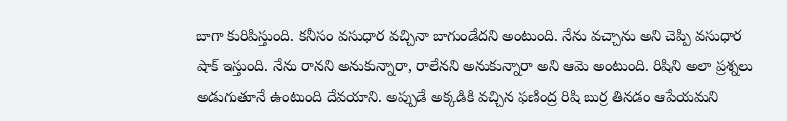బాగా కురిపిస్తుంది. కనీసం వసుధార వచ్చినా బాగుండేదని అంటుంది. నేను వచ్చాను అని చెప్పి వసుధార షాక్ ఇస్తుంది. నేను రానని అనుకున్నారా, రాలేనని అనుకున్నారా అని ఆమె అంటుంది. రిషిని అలా ప్రశ్నలు అడుగుతూనే ఉంటుంది దేవయాని. అప్పుడే అక్కడికి వచ్చిన ఫణింద్ర రిషి బుర్ర తినడం ఆపేయమని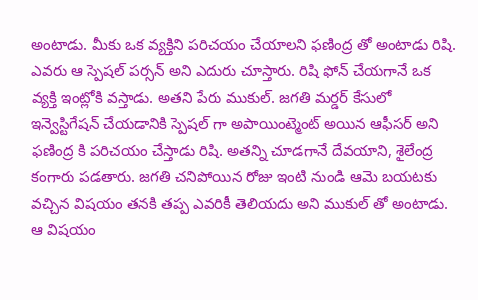అంటాడు. మీకు ఒక వ్యక్తిని పరిచయం చేయాలని ఫణింద్ర తో అంటాడు రిషి.
ఎవరు ఆ స్పెషల్ పర్సన్ అని ఎదురు చూస్తారు. రిషి ఫోన్ చేయగానే ఒక వ్యక్తి ఇంట్లోకి వస్తాడు. అతని పేరు ముకుల్. జగతి మర్డర్ కేసులో ఇన్వెస్టిగేషన్ చేయడానికి స్పెషల్ గా అపాయింట్మెంట్ అయిన ఆఫీసర్ అని ఫణింద్ర కి పరిచయం చేస్తాడు రిషి. అతన్ని చూడగానే దేవయాని, శైలేంద్ర కంగారు పడతారు. జగతి చనిపోయిన రోజు ఇంటి నుండి ఆమె బయటకు వచ్చిన విషయం తనకి తప్ప ఎవరికీ తెలియదు అని ముకుల్ తో అంటాడు. ఆ విషయం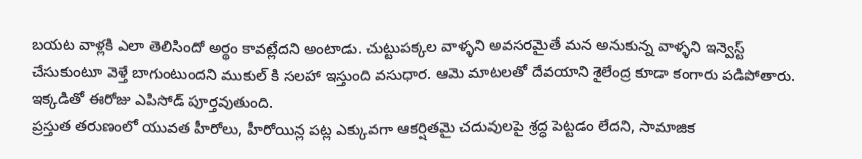బయట వాళ్లకి ఎలా తెలిసిందో అర్థం కావట్లేదని అంటాడు. చుట్టుపక్కల వాళ్ళని అవసరమైతే మన అనుకున్న వాళ్ళని ఇన్వెస్ట్ చేసుకుంటూ వెళ్తే బాగుంటుందని ముకుల్ కి సలహా ఇస్తుంది వసుధార. ఆమె మాటలతో దేవయాని శైలేంద్ర కూడా కంగారు పడిపోతారు. ఇక్కడితో ఈరోజు ఎపిసోడ్ పూర్తవుతుంది.
ప్రస్తుత తరుణంలో యువత హీరోలు, హీరోయిన్ల పట్ల ఎక్కువగా ఆకర్షితమై చదువులపై శ్రద్ధ పెట్టడం లేదని, సామాజిక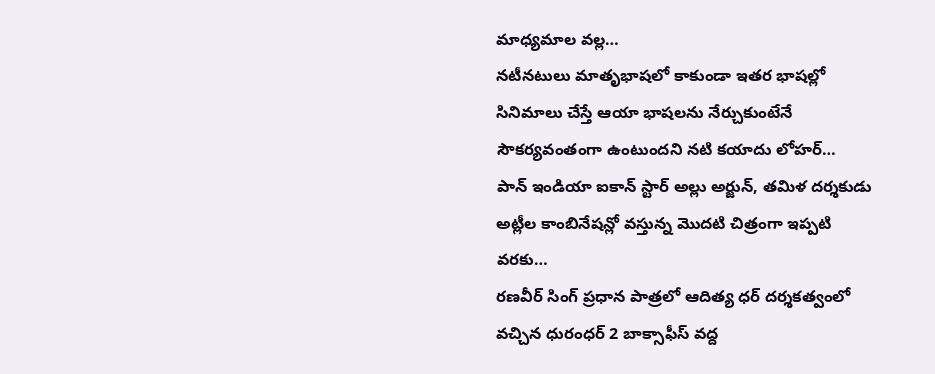మాధ్యమాల వల్ల…
నటీనటులు మాతృభాషలో కాకుండా ఇతర భాషల్లో సినిమాలు చేస్తే ఆయా భాషలను నేర్చుకుంటేనే సౌకర్యవంతంగా ఉంటుందని నటి కయాదు లోహర్…
పాన్ ఇండియా ఐకాన్ స్టార్ అల్లు అర్జున్, తమిళ దర్శకుడు అట్లీల కాంబినేషన్లో వస్తున్న మొదటి చిత్రంగా ఇప్పటి వరకు…
రణవీర్ సింగ్ ప్రధాన పాత్రలో ఆదిత్య ధర్ దర్శకత్వంలో వచ్చిన ధురంధర్ 2 బాక్సాఫీస్ వద్ద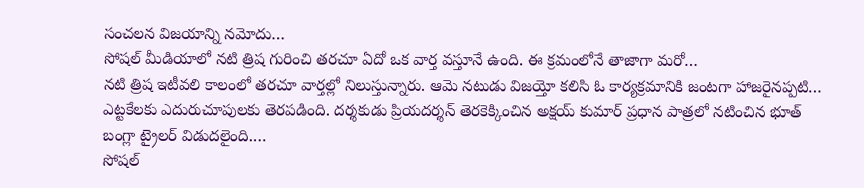సంచలన విజయాన్ని నమోదు…
సోషల్ మీడియాలో నటి త్రిష గురించి తరచూ ఏదో ఒక వార్త వస్తూనే ఉంది. ఈ క్రమంలోనే తాజాగా మరో…
నటి త్రిష ఇటీవలి కాలంలో తరచూ వార్తల్లో నిలుస్తున్నారు. ఆమె నటుడు విజయ్తో కలిసి ఓ కార్యక్రమానికి జంటగా హాజరైనప్పటి…
ఎట్టకేలకు ఎదురుచూపులకు తెరపడింది. దర్శకుడు ప్రియదర్శన్ తెరకెక్కించిన అక్షయ్ కుమార్ ప్రధాన పాత్రలో నటించిన భూత్ బంగ్లా ట్రైలర్ విడుదలైంది.…
సోషల్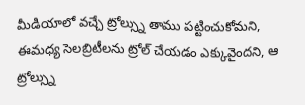మీడియాలో వచ్చే ట్రోల్స్ను తాము పట్టించుకోమని, ఈమధ్య సెలబ్రిటీలను ట్రోల్ చేయడం ఎక్కువైందని, ఆ ట్రోల్స్ను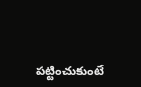పట్టించుకుంటే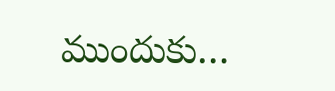ముందుకు…